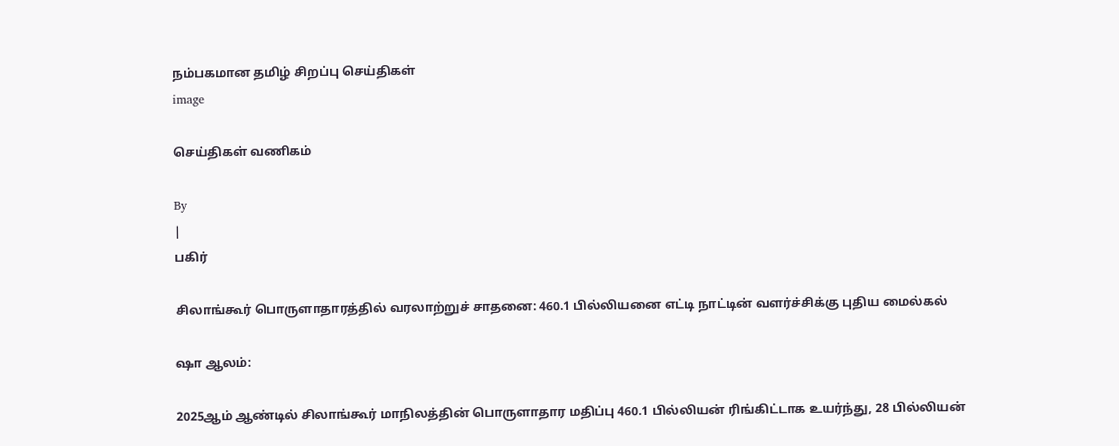நம்பகமான தமிழ் சிறப்பு செய்திகள்
image

செய்திகள் வணிகம்

By
|
பகிர்

சிலாங்கூர் பொருளாதாரத்தில் வரலாற்றுச் சாதனை: 460.1 பில்லியனை எட்டி நாட்டின் வளர்ச்சிக்கு புதிய மைல்கல்

ஷா ஆலம்:

2025ஆம் ஆண்டில் சிலாங்கூர் மாநிலத்தின் பொருளாதார மதிப்பு 460.1 பில்லியன் ரிங்கிட்டாக உயர்ந்து, 28 பில்லியன்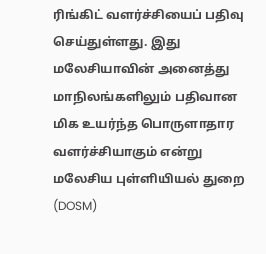ரிங்கிட் வளர்ச்சியைப் பதிவு செய்துள்ளது. இது மலேசியாவின் அனைத்து மாநிலங்களிலும் பதிவான மிக உயர்ந்த பொருளாதார வளர்ச்சியாகும் என்று மலேசிய புள்ளியியல் துறை (DOSM)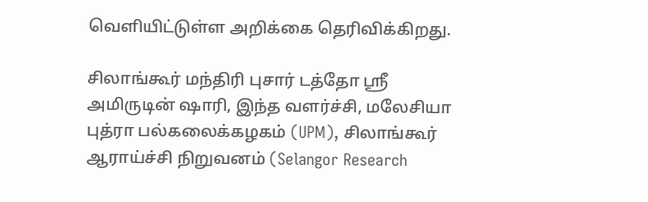வெளியிட்டுள்ள அறிக்கை தெரிவிக்கிறது.

சிலாங்கூர் மந்திரி புசார் டத்தோ ஸ்ரீ அமிருடின் ஷாரி, இந்த வளர்ச்சி, மலேசியா புத்ரா பல்கலைக்கழகம் (UPM), சிலாங்கூர் ஆராய்ச்சி நிறுவனம் (Selangor Research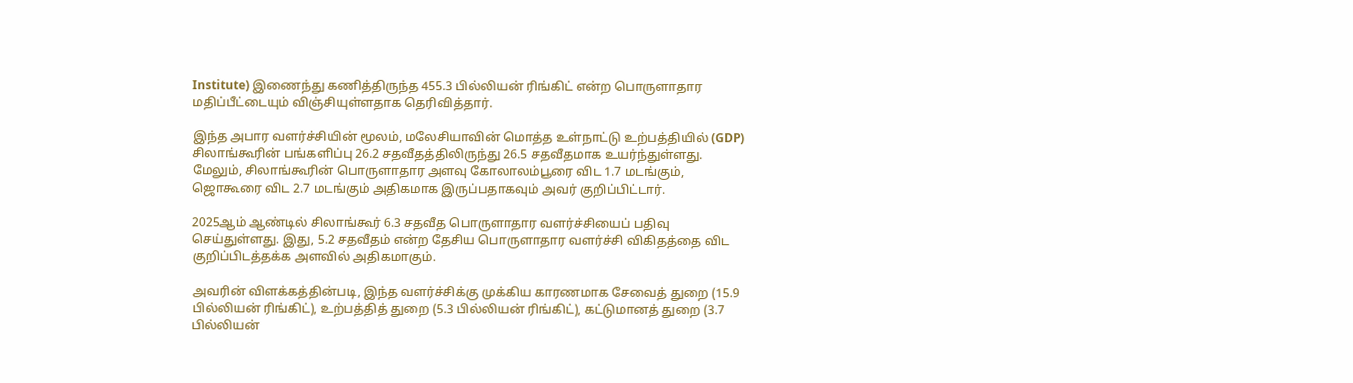Institute) இணைந்து கணித்திருந்த 455.3 பில்லியன் ரிங்கிட் என்ற பொருளாதார மதிப்பீட்டையும் விஞ்சியுள்ளதாக தெரிவித்தார்.

இந்த அபார வளர்ச்சியின் மூலம், மலேசியாவின் மொத்த உள்நாட்டு உற்பத்தியில் (GDP) சிலாங்கூரின் பங்களிப்பு 26.2 சதவீதத்திலிருந்து 26.5 சதவீதமாக உயர்ந்துள்ளது. மேலும், சிலாங்கூரின் பொருளாதார அளவு கோலாலம்பூரை விட 1.7 மடங்கும், ஜொகூரை விட 2.7 மடங்கும் அதிகமாக இருப்பதாகவும் அவர் குறிப்பிட்டார்.

2025ஆம் ஆண்டில் சிலாங்கூர் 6.3 சதவீத பொருளாதார வளர்ச்சியைப் பதிவு செய்துள்ளது. இது, 5.2 சதவீதம் என்ற தேசிய பொருளாதார வளர்ச்சி விகிதத்தை விட குறிப்பிடத்தக்க அளவில் அதிகமாகும்.

அவரின் விளக்கத்தின்படி, இந்த வளர்ச்சிக்கு முக்கிய காரணமாக சேவைத் துறை (15.9 பில்லியன் ரிங்கிட்), உற்பத்தித் துறை (5.3 பில்லியன் ரிங்கிட்), கட்டுமானத் துறை (3.7 பில்லியன்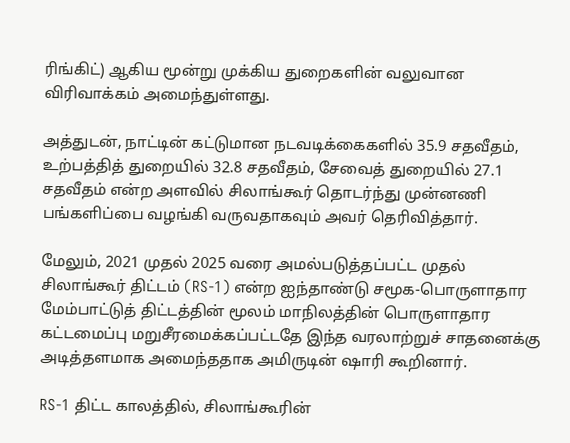ரிங்கிட்) ஆகிய மூன்று முக்கிய துறைகளின் வலுவான விரிவாக்கம் அமைந்துள்ளது.

அத்துடன், நாட்டின் கட்டுமான நடவடிக்கைகளில் 35.9 சதவீதம், உற்பத்தித் துறையில் 32.8 சதவீதம், சேவைத் துறையில் 27.1 சதவீதம் என்ற அளவில் சிலாங்கூர் தொடர்ந்து முன்னணி பங்களிப்பை வழங்கி வருவதாகவும் அவர் தெரிவித்தார்.

மேலும், 2021 முதல் 2025 வரை அமல்படுத்தப்பட்ட முதல் சிலாங்கூர் திட்டம் (RS-1) என்ற ஐந்தாண்டு சமூக-பொருளாதார மேம்பாட்டுத் திட்டத்தின் மூலம் மாநிலத்தின் பொருளாதார கட்டமைப்பு மறுசீரமைக்கப்பட்டதே இந்த வரலாற்றுச் சாதனைக்கு அடித்தளமாக அமைந்ததாக அமிருடின் ஷாரி கூறினார்.

RS-1 திட்ட காலத்தில், சிலாங்கூரின்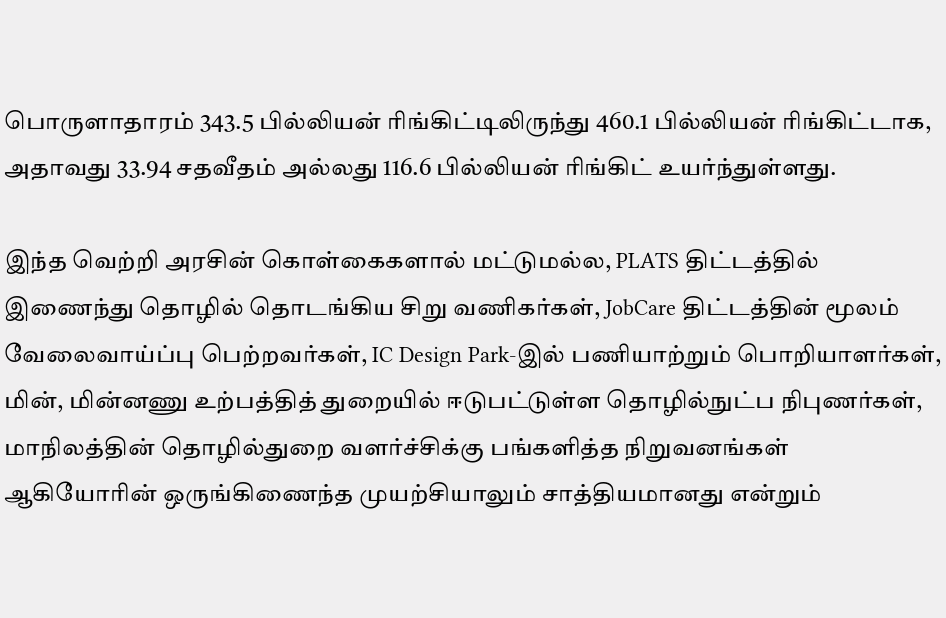பொருளாதாரம் 343.5 பில்லியன் ரிங்கிட்டிலிருந்து 460.1 பில்லியன் ரிங்கிட்டாக, அதாவது 33.94 சதவீதம் அல்லது 116.6 பில்லியன் ரிங்கிட் உயர்ந்துள்ளது.

இந்த வெற்றி அரசின் கொள்கைகளால் மட்டுமல்ல, PLATS திட்டத்தில் இணைந்து தொழில் தொடங்கிய சிறு வணிகர்கள், JobCare திட்டத்தின் மூலம் வேலைவாய்ப்பு பெற்றவர்கள், IC Design Park-இல் பணியாற்றும் பொறியாளர்கள், மின், மின்னணு உற்பத்தித் துறையில் ஈடுபட்டுள்ள தொழில்நுட்ப நிபுணர்கள், மாநிலத்தின் தொழில்துறை வளர்ச்சிக்கு பங்களித்த நிறுவனங்கள் ஆகியோரின் ஒருங்கிணைந்த முயற்சியாலும் சாத்தியமானது என்றும்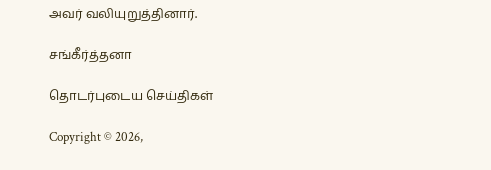அவர் வலியுறுத்தினார்.

சங்கீர்த்தனா

தொடர்புடைய செய்திகள்

Copyright © 2026,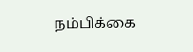நம்பிக்கை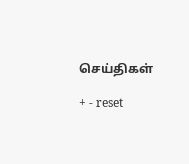செய்திகள்

+ - reset